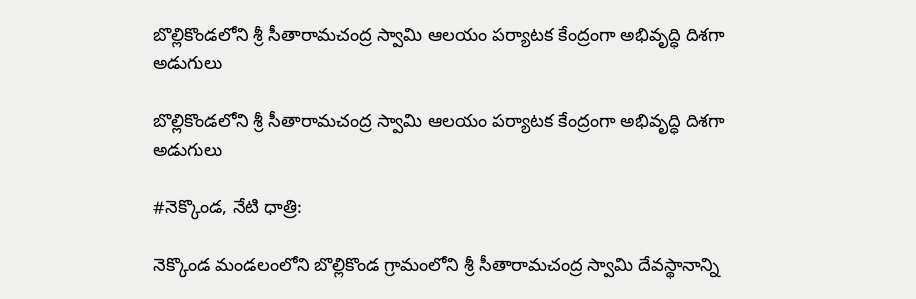బొల్లికొండలోని శ్రీ సీతారామచంద్ర స్వామి ఆలయం పర్యాటక కేంద్రంగా అభివృద్ధి దిశగా అడుగులు

బొల్లికొండలోని శ్రీ సీతారామచంద్ర స్వామి ఆలయం పర్యాటక కేంద్రంగా అభివృద్ధి దిశగా అడుగులు

#నెక్కొండ, నేటి ధాత్రి:

నెక్కొండ మండలంలోని బొల్లికొండ గ్రామంలోని శ్రీ సీతారామచంద్ర స్వామి దేవస్థానాన్ని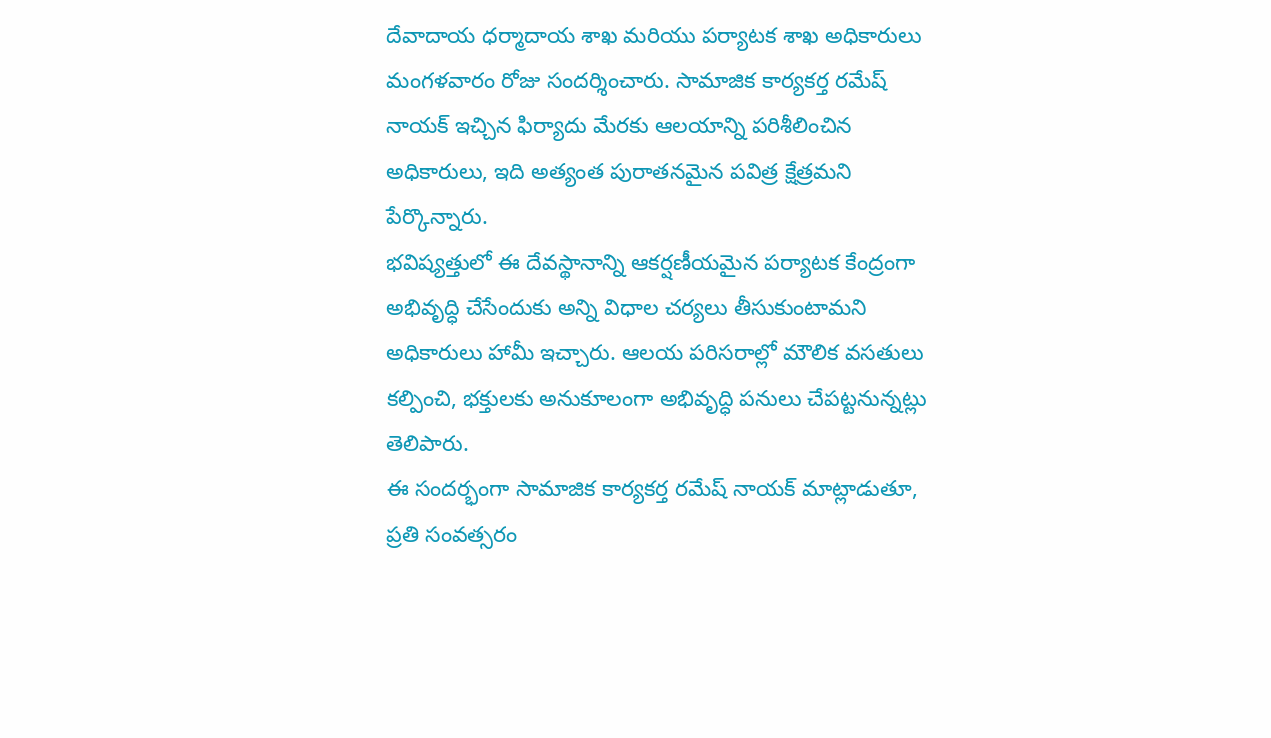దేవాదాయ ధర్మాదాయ శాఖ మరియు పర్యాటక శాఖ అధికారులు మంగళవారం రోజు సందర్శించారు. సామాజిక కార్యకర్త రమేష్ నాయక్ ఇచ్చిన ఫిర్యాదు మేరకు ఆలయాన్ని పరిశీలించిన అధికారులు, ఇది అత్యంత పురాతనమైన పవిత్ర క్షేత్రమని పేర్కొన్నారు.
భవిష్యత్తులో ఈ దేవస్థానాన్ని ఆకర్షణీయమైన పర్యాటక కేంద్రంగా అభివృద్ధి చేసేందుకు అన్ని విధాల చర్యలు తీసుకుంటామని అధికారులు హామీ ఇచ్చారు. ఆలయ పరిసరాల్లో మౌలిక వసతులు కల్పించి, భక్తులకు అనుకూలంగా అభివృద్ధి పనులు చేపట్టనున్నట్లు తెలిపారు.
ఈ సందర్భంగా సామాజిక కార్యకర్త రమేష్ నాయక్ మాట్లాడుతూ, ప్రతి సంవత్సరం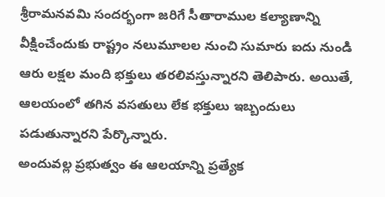శ్రీరామనవమి సందర్భంగా జరిగే సీతారాముల కల్యాణాన్ని వీక్షించేందుకు రాష్ట్రం నలుమూలల నుంచి సుమారు ఐదు నుండి ఆరు లక్షల మంది భక్తులు తరలివస్తున్నారని తెలిపారు. అయితే, ఆలయంలో తగిన వసతులు లేక భక్తులు ఇబ్బందులు పడుతున్నారని పేర్కొన్నారు.
అందువల్ల ప్రభుత్వం ఈ ఆలయాన్ని ప్రత్యేక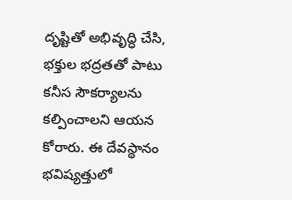దృష్టితో అభివృద్ధి చేసి, భక్తుల భద్రతతో పాటు కనీస సౌకర్యాలను కల్పించాలని ఆయన కోరారు. ఈ దేవస్థానం భవిష్యత్తులో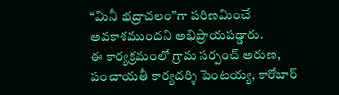“మినీ భద్రాచలం”గా పరిణమించే అవకాశముందని అభిప్రాయపడ్డారు.
ఈ కార్యక్రమంలో గ్రామ సర్పంచ్ అరుణ, పంచాయతీ కార్యదర్శి పెంటయ్య, కారోబార్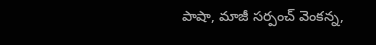పాషా, మాజీ సర్పంచ్ వెంకన్న,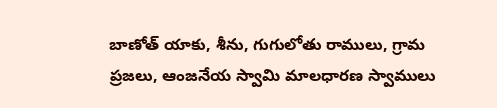బాణోత్ యాకు, శీను, గుగులోతు రాములు, గ్రామ ప్రజలు, ఆంజనేయ స్వామి మాలధారణ స్వాములు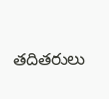తదితరులు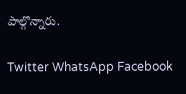పాల్గొన్నారు.

Twitter WhatsApp Facebook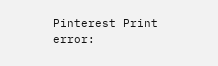Pinterest Print
error: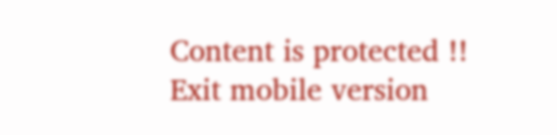Content is protected !!
Exit mobile version